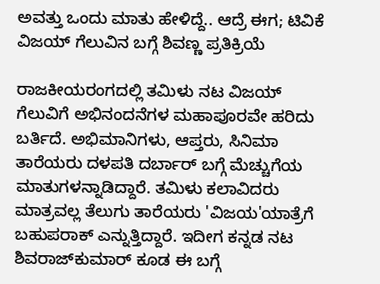ಅವತ್ತು ಒಂದು ಮಾತು ಹೇಳಿದ್ದೆ.. ಆದ್ರೆ ಈಗ; ಟಿವಿಕೆ ವಿಜಯ್ ಗೆಲುವಿನ ಬಗ್ಗೆ ಶಿವಣ್ಣ ಪ್ರತಿಕ್ರಿಯೆ

ರಾಜಕೀಯರಂಗದಲ್ಲಿ ತಮಿಳು ನಟ ವಿಜಯ್ ಗೆಲುವಿಗೆ ಅಭಿನಂದನೆಗಳ ಮಹಾಪೂರವೇ ಹರಿದು ಬರ್ತಿದೆ. ಅಭಿಮಾನಿಗಳು, ಆಪ್ತರು, ಸಿನಿಮಾ ತಾರೆಯರು ದಳಪತಿ ದರ್ಬಾರ್ ಬಗ್ಗೆ ಮೆಚ್ಚುಗೆಯ ಮಾತುಗಳನ್ನಾಡಿದ್ದಾರೆ. ತಮಿಳು ಕಲಾವಿದರು ಮಾತ್ರವಲ್ಲ ತೆಲುಗು ತಾರೆಯರು 'ವಿಜಯ'ಯಾತ್ರೆಗೆ ಬಹುಪರಾಕ್ ಎನ್ನುತ್ತಿದ್ದಾರೆ. ಇದೀಗ ಕನ್ನಡ ನಟ ಶಿವರಾಜ್‌ಕುಮಾರ್ ಕೂಡ ಈ ಬಗ್ಗೆ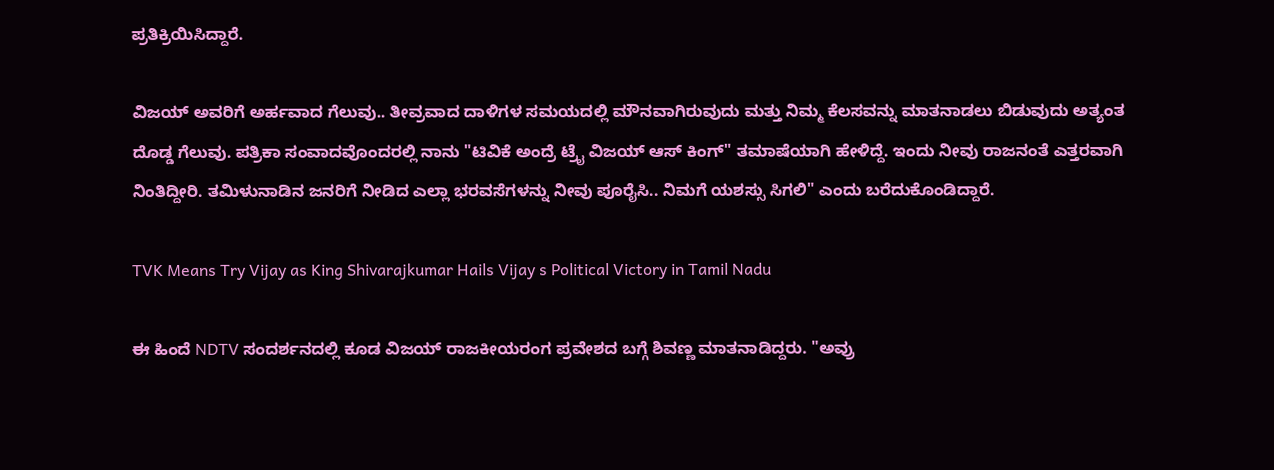ಪ್ರತಿಕ್ರಿಯಿಸಿದ್ದಾರೆ.

ವಿಜಯ್ ಅವರಿಗೆ ಅರ್ಹವಾದ ಗೆಲುವು.. ತೀವ್ರವಾದ ದಾಳಿಗಳ ಸಮಯದಲ್ಲಿ ಮೌನವಾಗಿರುವುದು ಮತ್ತು ನಿಮ್ಮ ಕೆಲಸವನ್ನು ಮಾತನಾಡಲು ಬಿಡುವುದು ಅತ್ಯಂತ ದೊಡ್ಡ ಗೆಲುವು. ಪತ್ರಿಕಾ ಸಂವಾದವೊಂದರಲ್ಲಿ ನಾನು "ಟಿವಿಕೆ ಅಂದ್ರೆ ಟ್ರೈ ವಿಜಯ್ ಆಸ್ ಕಿಂಗ್" ತಮಾಷೆಯಾಗಿ ಹೇಳಿದ್ದೆ. ಇಂದು ನೀವು ರಾಜನಂತೆ ಎತ್ತರವಾಗಿ ನಿಂತಿದ್ದೀರಿ. ತಮಿಳುನಾಡಿನ ಜನರಿಗೆ ನೀಡಿದ ಎಲ್ಲಾ ಭರವಸೆಗಳನ್ನು ನೀವು ಪೂರೈಸಿ.. ನಿಮಗೆ ಯಶಸ್ಸು ಸಿಗಲಿ" ಎಂದು ಬರೆದುಕೊಂಡಿದ್ದಾರೆ.

TVK Means Try Vijay as King Shivarajkumar Hails Vijay s Political Victory in Tamil Nadu

ಈ ಹಿಂದೆ NDTV ಸಂದರ್ಶನದಲ್ಲಿ ಕೂಡ ವಿಜಯ್ ರಾಜಕೀಯರಂಗ ಪ್ರವೇಶದ ಬಗ್ಗೆ ಶಿವಣ್ಣ ಮಾತನಾಡಿದ್ದರು. "ಅವ್ರು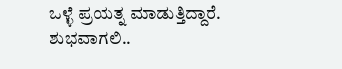ಒಳ್ಳೆ ಪ್ರಯತ್ನ ಮಾಡುತ್ತಿದ್ದಾರೆ. ಶುಭವಾಗಲಿ..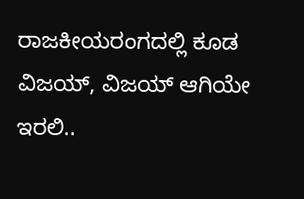ರಾಜಕೀಯರಂಗದಲ್ಲಿ ಕೂಡ ವಿಜಯ್, ವಿಜಯ್ ಆಗಿಯೇ ಇರಲಿ..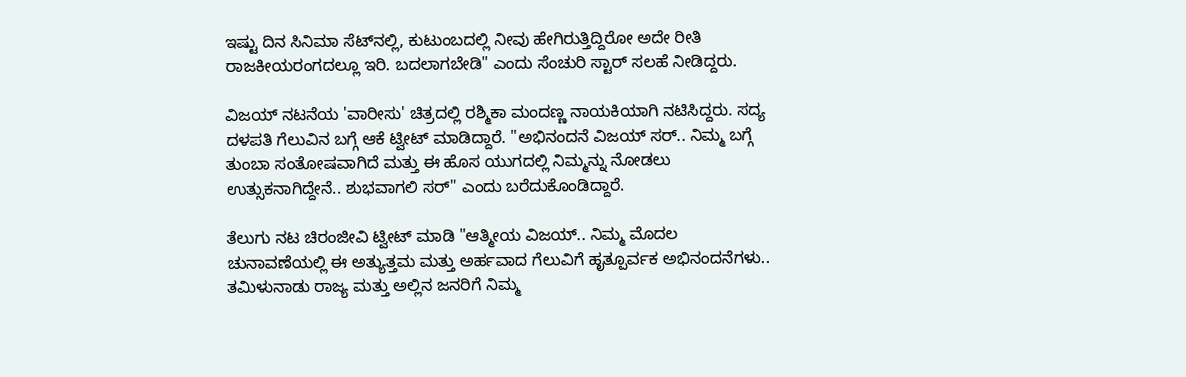ಇಷ್ಟು ದಿನ ಸಿನಿಮಾ ಸೆಟ್‌ನಲ್ಲಿ, ಕುಟುಂಬದಲ್ಲಿ ನೀವು ಹೇಗಿರುತ್ತಿದ್ದಿರೋ ಅದೇ ರೀತಿ ರಾಜಕೀಯರಂಗದಲ್ಲೂ ಇರಿ. ಬದಲಾಗಬೇಡಿ" ಎಂದು ಸೆಂಚುರಿ ಸ್ಟಾರ್ ಸಲಹೆ ನೀಡಿದ್ದರು.

ವಿಜಯ್ ನಟನೆಯ 'ವಾರೀಸು' ಚಿತ್ರದಲ್ಲಿ ರಶ್ಮಿಕಾ ಮಂದಣ್ಣ ನಾಯಕಿಯಾಗಿ ನಟಿಸಿದ್ದರು. ಸದ್ಯ ದಳಪತಿ ಗೆಲುವಿನ ಬಗ್ಗೆ ಆಕೆ ಟ್ವೀಟ್ ಮಾಡಿದ್ದಾರೆ. "ಅಭಿನಂದನೆ ವಿಜಯ್ ಸರ್.. ನಿಮ್ಮ ಬಗ್ಗೆ ತುಂಬಾ ಸಂತೋಷವಾಗಿದೆ ಮತ್ತು ಈ ಹೊಸ ಯುಗದಲ್ಲಿ ನಿಮ್ಮನ್ನು ನೋಡಲು ಉತ್ಸುಕನಾಗಿದ್ದೇನೆ.. ಶುಭವಾಗಲಿ ಸರ್" ಎಂದು ಬರೆದುಕೊಂಡಿದ್ದಾರೆ.

ತೆಲುಗು ನಟ ಚಿರಂಜೀವಿ ಟ್ವೀಟ್ ಮಾಡಿ "ಆತ್ಮೀಯ ವಿಜಯ್.. ನಿಮ್ಮ ಮೊದಲ ಚುನಾವಣೆಯಲ್ಲಿ ಈ ಅತ್ಯುತ್ತಮ ಮತ್ತು ಅರ್ಹವಾದ ಗೆಲುವಿಗೆ ಹೃತ್ಪೂರ್ವಕ ಅಭಿನಂದನೆಗಳು.. ತಮಿಳುನಾಡು ರಾಜ್ಯ ಮತ್ತು ಅಲ್ಲಿನ ಜನರಿಗೆ ನಿಮ್ಮ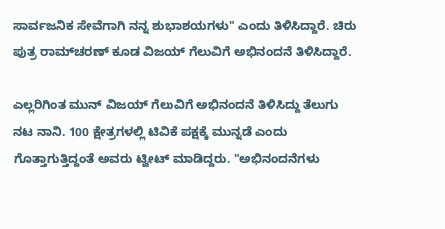ಸಾರ್ವಜನಿಕ ಸೇವೆಗಾಗಿ ನನ್ನ ಶುಭಾಶಯಗಳು" ಎಂದು ತಿಳಿಸಿದ್ದಾರೆ. ಚಿರು ಪುತ್ರ ರಾಮ್‌ಚರಣ್ ಕೂಡ ವಿಜಯ್ ಗೆಲುವಿಗೆ ಅಭಿನಂದನೆ ತಿಳಿಸಿದ್ದಾರೆ.

ಎಲ್ಲರಿಗಿಂತ ಮುನ್ ವಿಜಯ್ ಗೆಲುವಿಗೆ ಅಭಿನಂದನೆ ತಿಳಿಸಿದ್ದು ತೆಲುಗು ನಟ ನಾನಿ. 100 ಕ್ಷೇತ್ರಗಳಲ್ಲಿ ಟಿವಿಕೆ ಪಕ್ಷಕ್ಕೆ ಮುನ್ನಡೆ ಎಂದು ಗೊತ್ತಾಗುತ್ತಿದ್ದಂತೆ ಅವರು ಟ್ವೀಟ್ ಮಾಡಿದ್ದರು. "ಅಭಿನಂದನೆಗಳು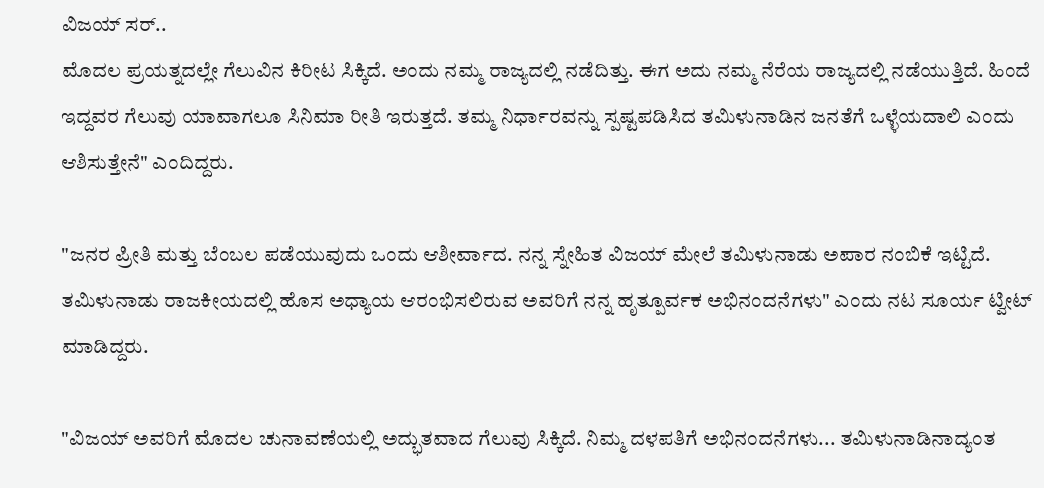ವಿಜಯ್ ಸರ್..
ಮೊದಲ ಪ್ರಯತ್ನದಲ್ಲೇ ಗೆಲುವಿನ ಕಿರೀಟ ಸಿಕ್ಕಿದೆ. ಅಂದು ನಮ್ಮ ರಾಜ್ಯದಲ್ಲಿ ನಡೆದಿತ್ತು. ಈಗ ಅದು ನಮ್ಮ ನೆರೆಯ ರಾಜ್ಯದಲ್ಲಿ ನಡೆಯುತ್ತಿದೆ. ಹಿಂದೆ ಇದ್ದವರ ಗೆಲುವು ಯಾವಾಗಲೂ ಸಿನಿಮಾ ರೀತಿ ಇರುತ್ತದೆ. ತಮ್ಮ ನಿರ್ಧಾರವನ್ನು ಸ್ಪಷ್ಟಪಡಿಸಿದ ತಮಿಳುನಾಡಿನ ಜನತೆಗೆ ಒಳ್ಳೆಯದಾಲಿ ಎಂದು ಆಶಿಸುತ್ತೇನೆ" ಎಂದಿದ್ದರು.

"ಜನರ ಪ್ರೀತಿ ಮತ್ತು ಬೆಂಬಲ ಪಡೆಯುವುದು ಒಂದು ಆಶೀರ್ವಾದ. ನನ್ನ ಸ್ನೇಹಿತ ವಿಜಯ್ ಮೇಲೆ ತಮಿಳುನಾಡು ಅಪಾರ ನಂಬಿಕೆ ಇಟ್ಟಿದೆ. ತಮಿಳುನಾಡು ರಾಜಕೀಯದಲ್ಲಿ ಹೊಸ ಅಧ್ಯಾಯ ಆರಂಭಿಸಲಿರುವ ಅವರಿಗೆ ನನ್ನ ಹೃತ್ಪೂರ್ವಕ ಅಭಿನಂದನೆಗಳು" ಎಂದು ನಟ ಸೂರ್ಯ ಟ್ವೀಟ್ ಮಾಡಿದ್ದರು.

"ವಿಜಯ್ ಅವರಿಗೆ ಮೊದಲ ಚುನಾವಣೆಯಲ್ಲಿ ಅದ್ಭುತವಾದ ಗೆಲುವು ಸಿಕ್ಕಿದೆ. ನಿಮ್ಮ ದಳಪತಿಗೆ ಅಭಿನಂದನೆಗಳು... ತಮಿಳುನಾಡಿನಾದ್ಯಂತ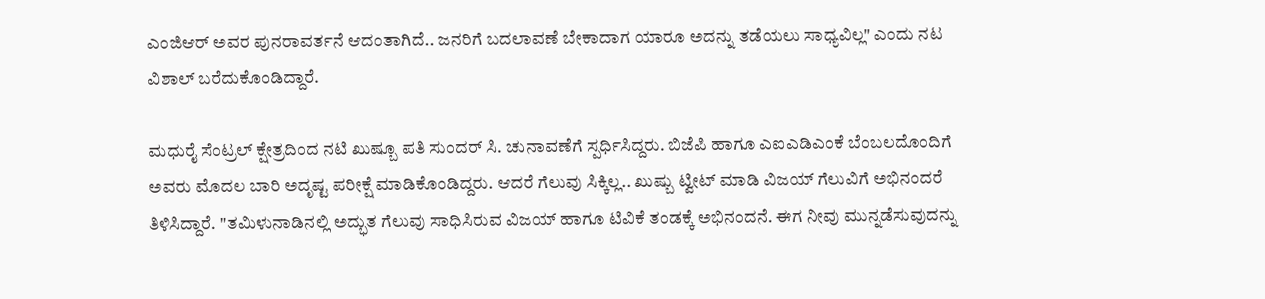ಎಂಜಿಆರ್‌ ಅವರ ಪುನರಾವರ್ತನೆ ಆದಂತಾಗಿದೆ.. ಜನರಿಗೆ ಬದಲಾವಣೆ ಬೇಕಾದಾಗ ಯಾರೂ ಅದನ್ನು ತಡೆಯಲು ಸಾಧ್ಯವಿಲ್ಲ" ಎಂದು ನಟ ವಿಶಾಲ್ ಬರೆದುಕೊಂಡಿದ್ದಾರೆ.

ಮಧುರೈ ಸೆಂಟ್ರಲ್ ಕ್ಷೇತ್ರದಿಂದ ನಟಿ ಖುಷ್ಬೂ ಪತಿ ಸುಂದರ್ ಸಿ. ಚುನಾವಣೆಗೆ ಸ್ಪರ್ಧಿಸಿದ್ದರು. ಬಿಜೆಪಿ ಹಾಗೂ ಎಐಎಡಿಎಂಕೆ ಬೆಂಬಲದೊಂದಿಗೆ ಅವರು ಮೊದಲ ಬಾರಿ ಅದೃಷ್ಟ ಪರೀಕ್ಷೆ ಮಾಡಿಕೊಂಡಿದ್ದರು. ಆದರೆ ಗೆಲುವು ಸಿಕ್ಕಿಲ್ಲ.. ಖುಷ್ಬು ಟ್ವೀಟ್ ಮಾಡಿ ವಿಜಯ್ ಗೆಲುವಿಗೆ ಅಭಿನಂದರೆ ತಿಳಿಸಿದ್ದಾರೆ. "ತಮಿಳುನಾಡಿನಲ್ಲಿ ಅದ್ಭುತ ಗೆಲುವು ಸಾಧಿಸಿರುವ ವಿಜಯ್ ಹಾಗೂ ಟಿವಿಕೆ ತಂಡಕ್ಕೆ ಅಭಿನಂದನೆ. ಈಗ ನೀವು ಮುನ್ನಡೆಸುವುದನ್ನು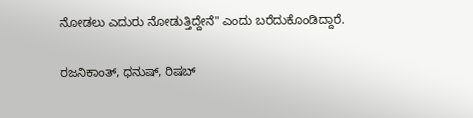ನೋಡಲು ಎದುರು ನೋಡುತ್ತಿದ್ದೇನೆ" ಎಂದು ಬರೆದುಕೊಂಡಿದ್ದಾರೆ.

ರಜನಿಕಾಂತ್, ಧನುಷ್, ರಿಷಬ್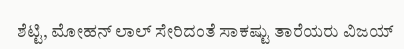ಶೆಟ್ಟಿ, ಮೋಹನ್ ಲಾಲ್ ಸೇರಿದಂತೆ ಸಾಕಷ್ಟು ತಾರೆಯರು ವಿಜಯ್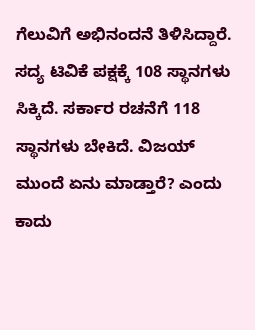ಗೆಲುವಿಗೆ ಅಭಿನಂದನೆ ತಿಳಿಸಿದ್ದಾರೆ. ಸದ್ಯ ಟಿವಿಕೆ ಪಕ್ಷಕ್ಕೆ 108 ಸ್ಥಾನಗಳು ಸಿಕ್ಕಿದೆ. ಸರ್ಕಾರ ರಚನೆಗೆ 118 ಸ್ಥಾನಗಳು ಬೇಕಿದೆ. ವಿಜಯ್ ಮುಂದೆ ಏನು ಮಾಡ್ತಾರೆ? ಎಂದು ಕಾದು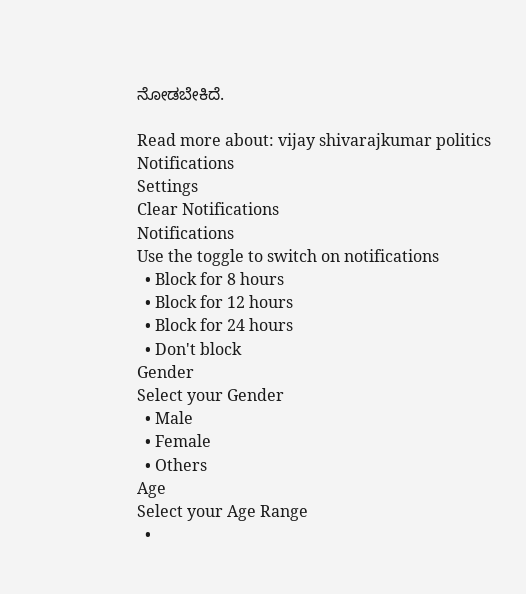ನೋಡಬೇಕಿದೆ.

Read more about: vijay shivarajkumar politics
Notifications
Settings
Clear Notifications
Notifications
Use the toggle to switch on notifications
  • Block for 8 hours
  • Block for 12 hours
  • Block for 24 hours
  • Don't block
Gender
Select your Gender
  • Male
  • Female
  • Others
Age
Select your Age Range
  •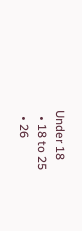Under 18
  • 18 to 25
  • 26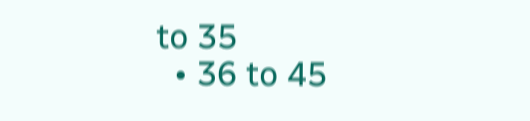to 35
  • 36 to 45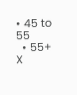• 45 to 55
  • 55+
X